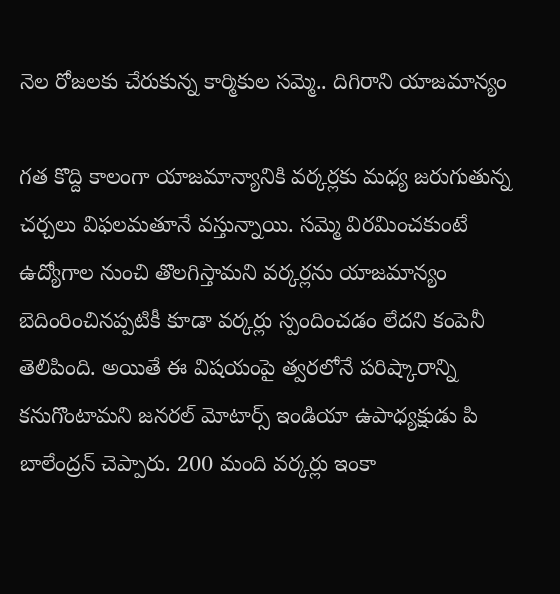నెల రోజలకు చేరుకున్న కార్మికుల సమ్మె.. దిగిరాని యాజమాన్యం

గత కొద్ది కాలంగా యాజమాన్యానికి వర్కర్లకు మధ్య జరుగుతున్న చర్చలు విఫలమతూనే వస్తున్నాయి. సమ్మె విరమించకుంటే ఉద్యోగాల నుంచి తొలగిస్తామని వర్కర్లను యాజమాన్యం బెదింరించినప్పటికీ కూడా వర్కర్లు స్పందించడం లేదని కంపెనీ తెలిపింది. అయితే ఈ విషయంపై త్వరలోనే పరిష్కారాన్ని కనుగొంటామని జనరల్ మోటార్స్ ఇండియా ఉపాధ్యక్షుడు పి బాలేంద్రన్ చెప్పారు. 200 మంది వర్కర్లు ఇంకా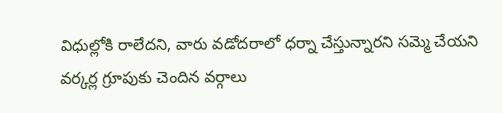విధుల్లోకి రాలేదని, వారు వడోదరాలో ధర్నా చేస్తున్నారని సమ్మె చేయని వర్కర్ల గ్రూపుకు చెందిన వర్గాలు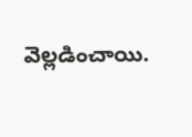వెల్లడించాయి.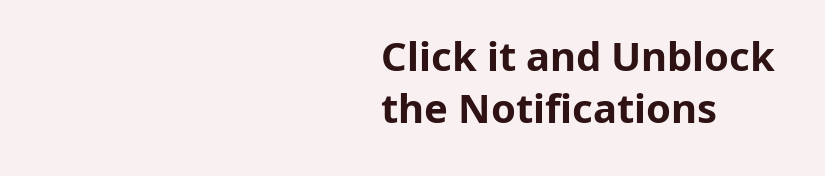Click it and Unblock the Notifications